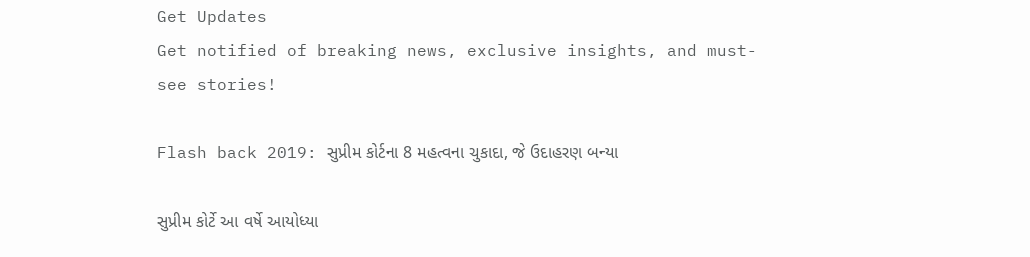Get Updates
Get notified of breaking news, exclusive insights, and must-see stories!

Flash back 2019: સુપ્રીમ કોર્ટના 8 મહત્વના ચુકાદા, જે ઉદાહરણ બન્યા

સુપ્રીમ કોર્ટે આ વર્ષે આયોધ્યા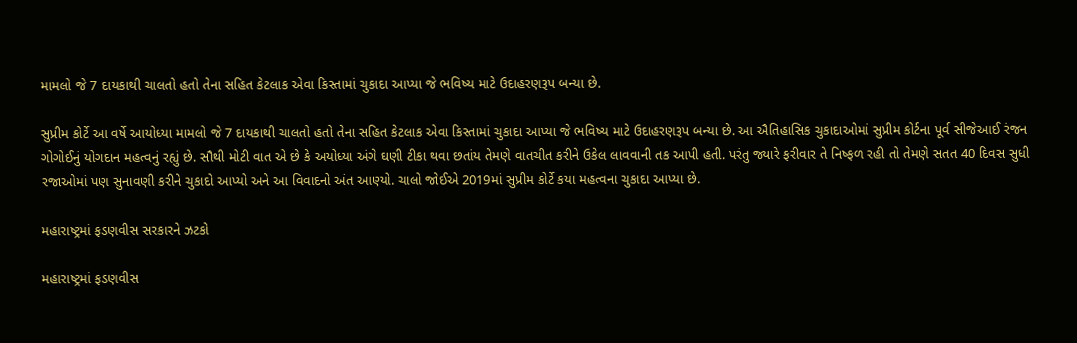મામલો જે 7 દાયકાથી ચાલતો હતો તેના સહિત કેટલાક એવા કિસ્તામાં ચુકાદા આપ્યા જે ભવિષ્ય માટે ઉદાહરણરૂપ બન્યા છે.

સુપ્રીમ કોર્ટે આ વર્ષે આયોધ્યા મામલો જે 7 દાયકાથી ચાલતો હતો તેના સહિત કેટલાક એવા કિસ્તામાં ચુકાદા આપ્યા જે ભવિષ્ય માટે ઉદાહરણરૂપ બન્યા છે. આ ઐતિહાસિક ચુકાદાઓમાં સુપ્રીમ કોર્ટના પૂર્વ સીજેઆઈ રંજન ગોગોઈનું યોગદાન મહત્વનું રહ્યું છે. સૌથી મોટી વાત એ છે કે અયોધ્યા અંગે ઘણી ટીકા થવા છતાંય તેમણે વાતચીત કરીને ઉકેલ લાવવાની તક આપી હતી. પરંતુ જ્યારે ફરીવાર તે નિષ્ફળ રહી તો તેમણે સતત 40 દિવસ સુધી રજાઓમાં પણ સુનાવણી કરીને ચુકાદો આપ્યો અને આ વિવાદનો અંત આણ્યો. ચાલો જોઈએ 2019માં સુપ્રીમ કોર્ટે કયા મહત્વના ચુકાદા આપ્યા છે.

મહારાષ્ટ્રમાં ફડણવીસ સરકારને ઝટકો

મહારાષ્ટ્રમાં ફડણવીસ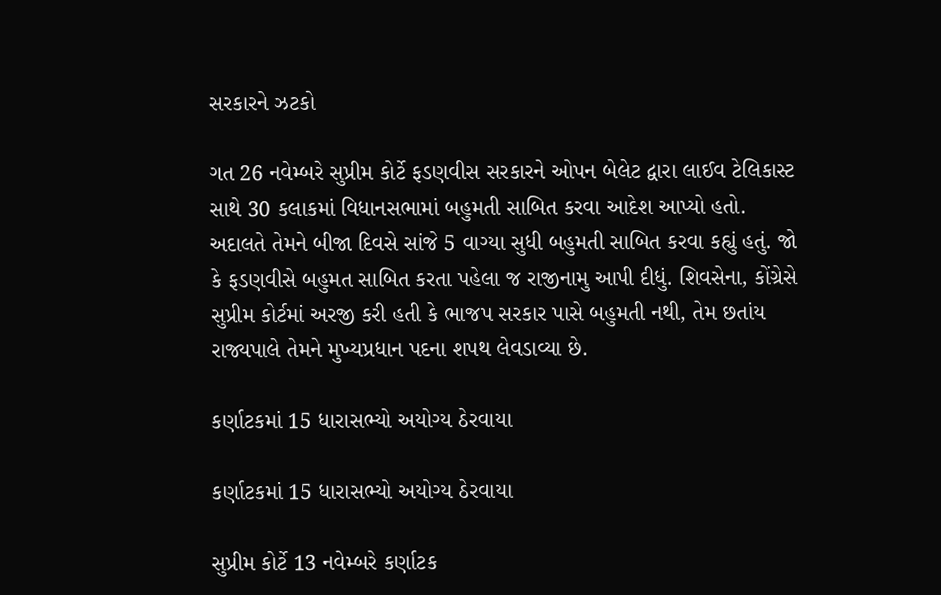સરકારને ઝટકો

ગત 26 નવેમ્બરે સુપ્રીમ કોર્ટે ફડણવીસ સરકારને ઓપન બેલેટ દ્વારા લાઈવ ટેલિકાસ્ટ સાથે 30 કલાકમાં વિધાનસભામાં બહુમતી સાબિત કરવા આદેશ આપ્યો હતો. અદાલતે તેમને બીજા દિવસે સાંજે 5 વાગ્યા સુધી બહુમતી સાબિત કરવા કહ્યું હતું. જો કે ફડણવીસે બહુમત સાબિત કરતા પહેલા જ રાજીનામુ આપી દીધું. શિવસેના, કોંગ્રેસે સુપ્રીમ કોર્ટમાં અરજી કરી હતી કે ભાજપ સરકાર પાસે બહુમતી નથી, તેમ છતાંય રાજ્યપાલે તેમને મુખ્યપ્રધાન પદના શપથ લેવડાવ્યા છે.

કર્ણાટકમાં 15 ધારાસભ્યો અયોગ્ય ઠેરવાયા

કર્ણાટકમાં 15 ધારાસભ્યો અયોગ્ય ઠેરવાયા

સુપ્રીમ કોર્ટે 13 નવેમ્બરે કર્ણાટક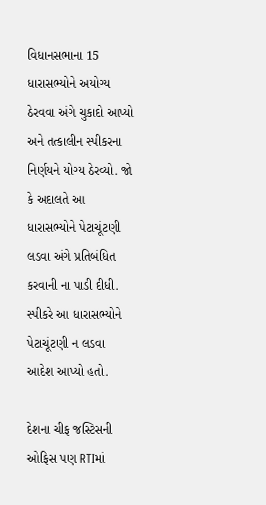વિધાનસભાના 15 ધારાસભ્યોને અયોગ્ય ઠેરવવા અંગે ચુકાદો આપ્યો અને તત્કાલીન સ્પીકરના નિર્ણયને યોગ્ય ઠેરવ્યો. જો કે અદાલતે આ ધારાસભ્યોને પેટાચૂંટણી લડવા અંગે પ્રતિબંધિત કરવાની ના પાડી દીધી. સ્પીકરે આ ધારાસભ્યોને પેટાચૂંટણી ન લડવા આદેશ આપ્યો હતો.

દેશના ચીફ જસ્ટિસની ઓફિસ પણ RTIમાં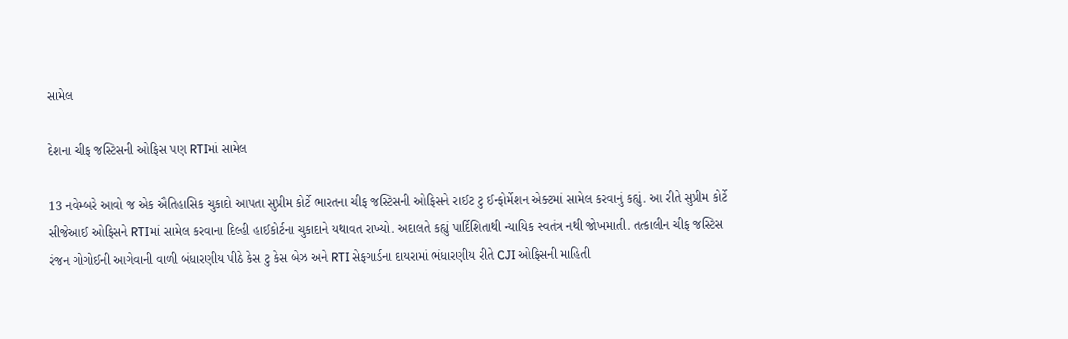સામેલ

દેશના ચીફ જસ્ટિસની ઓફિસ પણ RTIમાં સામેલ

13 નવેમ્બરે આવો જ એક ઐતિહાસિક ચુકાદો આપતા સુપ્રીમ કોર્ટે ભારતના ચીફ જસ્ટિસની ઓફિસને રાઈટ ટુ ઈન્ફોર્મેશન એક્ટમાં સામેલ કરવાનું કહ્યું. આ રીતે સુપ્રીમ કોર્ટે સીજેઆઈ ઓફિસને RTIમાં સામેલ કરવાના દિલ્હી હાઈકોર્ટના ચુકાદાને યથાવત રાખ્યો. અદાલતે કહ્યું પાર્દિશિતાથી ન્યાયિક સ્વતંત્ર નથી જોખમાતી. તત્કાલીન ચીફ જસ્ટિસ રંજન ગોગોઈની આગેવાની વાળી બંધારણીય પીઠે કેસ ટુ કેસ બેઝ અને RTI સેફગાર્ડના દાયરામાં ભંધારણીય રીતે CJI ઓફિસની માહિતી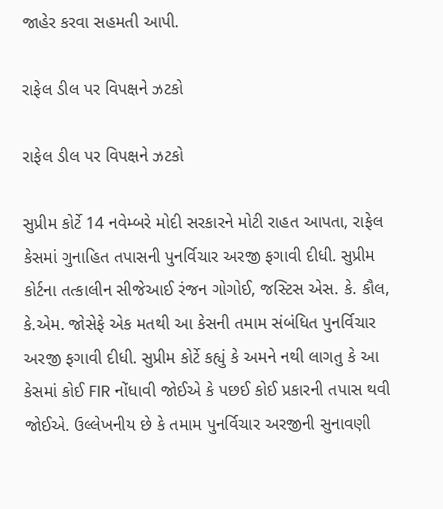જાહેર કરવા સહમતી આપી.

રાફેલ ડીલ પર વિપક્ષને ઝટકો

રાફેલ ડીલ પર વિપક્ષને ઝટકો

સુપ્રીમ કોર્ટે 14 નવેમ્બરે મોદી સરકારને મોટી રાહત આપતા, રાફેલ કેસમાં ગુનાહિત તપાસની પુનર્વિચાર અરજી ફગાવી દીધી. સુપ્રીમ કોર્ટના તત્કાલીન સીજેઆઈ રંજન ગોગોઈ, જસ્ટિસ એસ. કે. કૌલ, કે.એમ. જોસેફે એક મતથી આ કેસની તમામ સંબંધિત પુનર્વિચાર અરજી ફગાવી દીધી. સુપ્રીમ કોર્ટે કહ્યું કે અમને નથી લાગતુ કે આ કેસમાં કોઈ FIR નોંધાવી જોઈએ કે પછઈ કોઈ પ્રકારની તપાસ થવી જોઈએ. ઉલ્લેખનીય છે કે તમામ પુનર્વિચાર અરજીની સુનાવણી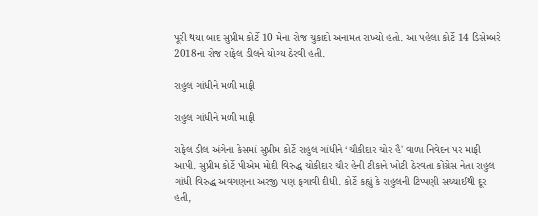પૂરી થયા બાદ સુપ્રીમ કોર્ટે 10 મેના રોજ ચુકાદો અનામત રાખ્યો હતો. આ પહેલા કોર્ટે 14 ડિસેમ્બરે 2018ના રોજ રાફેલ ડીલને યોગ્ય ઠેરવી હતી.

રાહુલ ગાંધીને મળી માફી

રાહુલ ગાંધીને મળી માફી

રાફેલ ડીલ અંગેના કેસમાં સુપ્રીમ કોર્ટે રાહુલ ગાંધીને ‘ચૌકીદાર ચોર હૈ' વાળા નિવેદન પર માફી આપી. સુપ્રીમ કોર્ટે પીએમ મોદી વિરુદ્ધ ચોકીદાર ચૌર હેની ટીકાને ખોટી ઠેરવતા કોંગ્રેસ નેતા રાહુલ ગાંધી વિરુદ્ધ અવગણના અરજી પણ ફગાવી દીધી. કોર્ટે કહ્યું કે રાહુલની ટિપ્પણી સચ્ચાઈથી દૂર હતી,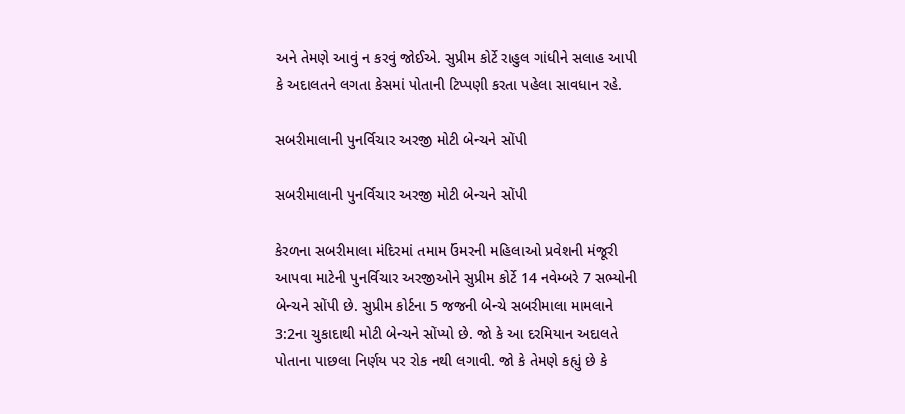અને તેમણે આવું ન કરવું જોઈએ. સુપ્રીમ કોર્ટે રાહુલ ગાંધીને સલાહ આપી કે અદાલતને લગતા કેસમાં પોતાની ટિપ્પણી કરતા પહેલા સાવધાન રહે.

સબરીમાલાની પુનર્વિચાર અરજી મોટી બેન્ચને સોંપી

સબરીમાલાની પુનર્વિચાર અરજી મોટી બેન્ચને સોંપી

કેરળના સબરીમાલા મંદિરમાં તમામ ઉંમરની મહિલાઓ પ્રવેશની મંજૂરી આપવા માટેની પુનર્વિચાર અરજીઓને સુપ્રીમ કોર્ટે 14 નવેમ્બરે 7 સભ્યોની બેન્ચને સોંપી છે. સુપ્રીમ કોર્ટના 5 જજની બેન્ચે સબરીમાલા મામલાને 3:2ના ચુકાદાથી મોટી બેન્ચને સોંપ્યો છે. જો કે આ દરમિયાન અદાલતે પોતાના પાછલા નિર્ણય પર રોક નથી લગાવી. જો કે તેમણે કહ્યું છે કે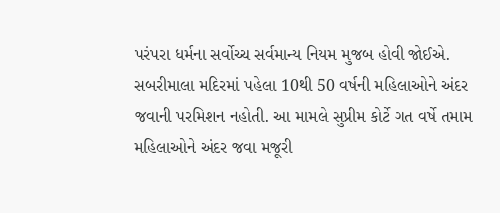પરંપરા ધર્મના સર્વોચ્ચ સર્વમાન્ય નિયમ મુજબ હોવી જોઈએ. સબરીમાલા મદિરમાં પહેલા 10થી 50 વર્ષની મહિલાઓને અંદર જવાની પરમિશન નહોતી. આ મામલે સુપ્રીમ કોર્ટે ગત વર્ષે તમામ મહિલાઓને અંદર જવા મજૂરી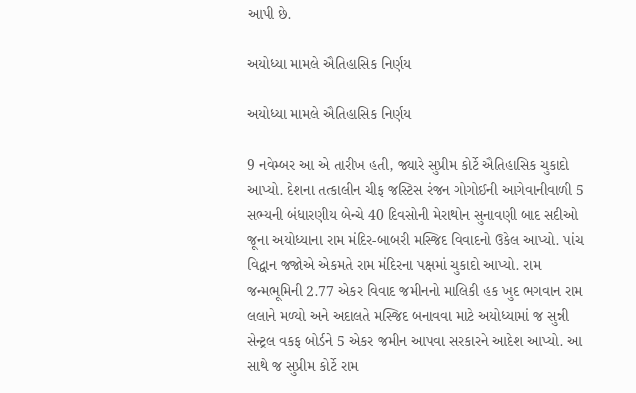આપી છે.

અયોધ્યા મામલે ઐતિહાસિક નિર્ણય

અયોધ્યા મામલે ઐતિહાસિક નિર્ણય

9 નવેમ્બર આ એ તારીખ હતી, જ્યારે સુપ્રીમ કોર્ટે ઐતિહાસિક ચુકાદો આપ્યો. દેશના તત્કાલીન ચીફ જસ્ટિસ રંજન ગોગોઈની આગેવાનીવાળી 5 સભ્યની બંધારણીય બેન્ચે 40 દિવસોની મેરાથોન સુનાવણી બાદ સદીઓ જૂના અયોધ્યાના રામ મંદિર-બાબરી મસ્જિદ વિવાદનો ઉકેલ આપ્યો. પાંચ વિદ્વાન જજોએ એકમતે રામ મંદિરના પક્ષમાં ચુકાદો આપ્યો. રામ જન્મભૂમિની 2.77 એકર વિવાદ જમીનનો માલિકી હક ખુદ ભગવાન રામ લલાને મળ્યો અને અદાલતે મસ્જિદ બનાવવા માટે અયોધ્યામાં જ સુન્ની સેન્ટ્રલ વકફ બોર્ડને 5 એકર જમીન આપવા સરકારને આદેશ આપ્યો. આ સાથે જ સુપ્રીમ કોર્ટે રામ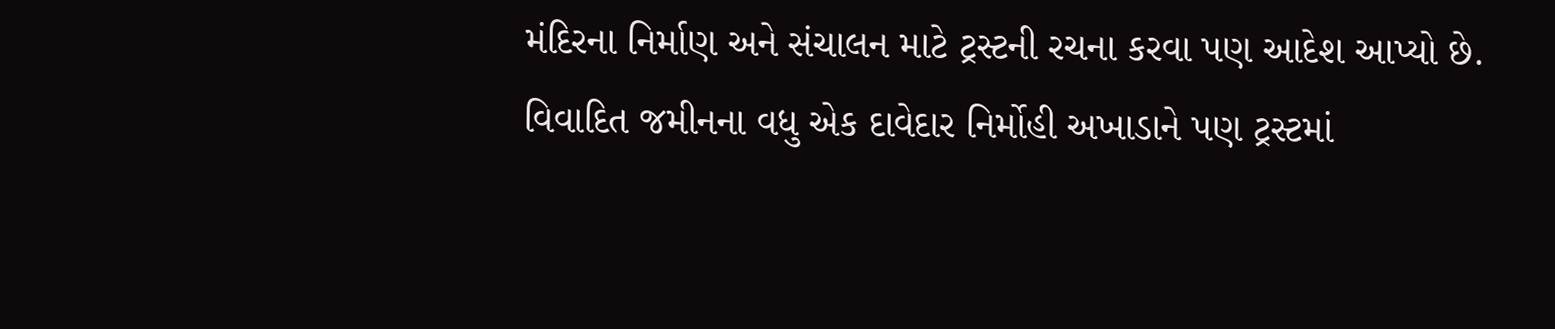મંદિરના નિર્માણ અને સંચાલન માટે ટ્રસ્ટની રચના કરવા પણ આદેશ આપ્યો છે. વિવાદિત જમીનના વધુ એક દાવેદાર નિર્મોહી અખાડાને પણ ટ્રસ્ટમાં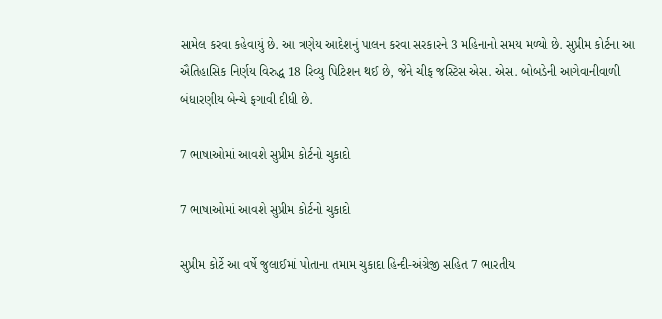સામેલ કરવા કહેવાયું છે. આ ત્રણેય આદેશનું પાલન કરવા સરકારને 3 મહિનાનો સમય મળ્યો છે. સુપ્રીમ કોર્ટના આ ઐતિહાસિક નિર્ણય વિરુદ્ધ 18 રિવ્યુ પિટિશન થઈ છે, જેને ચીફ જસ્ટિસ એસ. એસ. બોબડેની આગેવાનીવાળી બંધારણીય બેન્ચે ફગાવી દીધી છે.

7 ભાષાઓમાં આવશે સુપ્રીમ કોર્ટનો ચુકાદો

7 ભાષાઓમાં આવશે સુપ્રીમ કોર્ટનો ચુકાદો

સુપ્રીમ કોર્ટે આ વર્ષે જુલાઈમાં પોતાના તમામ ચુકાદા હિન્દી-અંગ્રેજી સહિત 7 ભારતીય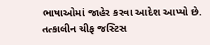ભાષાઓમાં જાહેર કરવા આદેશ આપ્યો છે. તત્કાલીન ચીફ જસ્ટિસ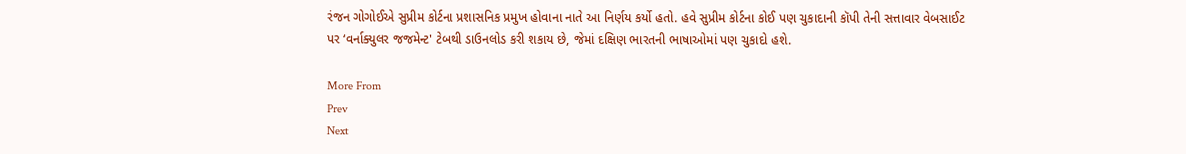રંજન ગોગોઈએ સુપ્રીમ કોર્ટના પ્રશાસનિક પ્રમુખ હોવાના નાતે આ નિર્ણય કર્યો હતો. હવે સુપ્રીમ કોર્ટના કોઈ પણ ચુકાદાની કૉપી તેની સત્તાવાર વેબસાઈટ પર ‘વર્નાક્યુલર જજમેન્ટ' ટેબથી ડાઉનલોડ કરી શકાય છે, જેમાં દક્ષિણ ભારતની ભાષાઓમાં પણ ચુકાદો હશે.

More From
Prev
Next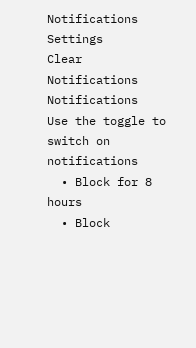Notifications
Settings
Clear Notifications
Notifications
Use the toggle to switch on notifications
  • Block for 8 hours
  • Block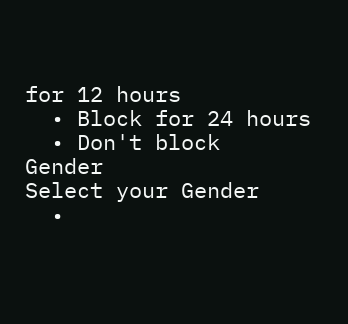for 12 hours
  • Block for 24 hours
  • Don't block
Gender
Select your Gender
  •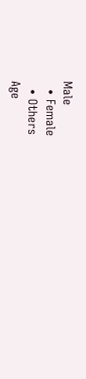Male
  • Female
  • Others
Age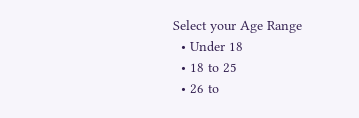Select your Age Range
  • Under 18
  • 18 to 25
  • 26 to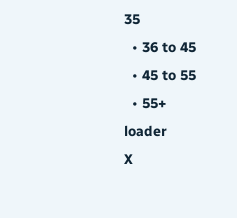35
  • 36 to 45
  • 45 to 55
  • 55+
loader
X